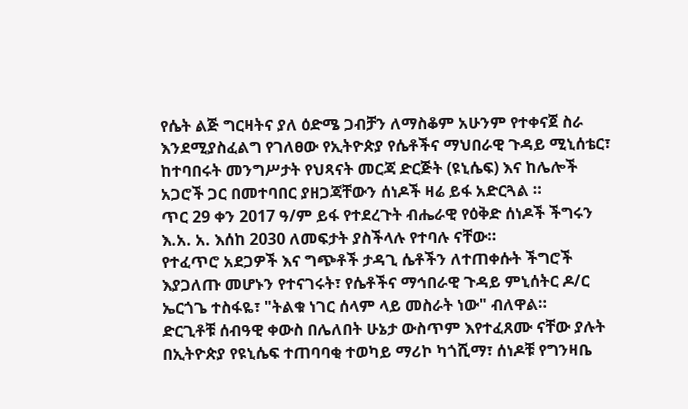የሴት ልጅ ግርዛትና ያለ ዕድሜ ጋብቻን ለማስቆም አሁንም የተቀናጀ ስራ እንደሚያስፈልግ የገለፀው የኢትዮጵያ የሴቶችና ማህበራዊ ጉዳይ ሚኒሰቴር፣ ከተባበሩት መንግሥታት የህጻናት መርጃ ድርጅት (ዩኒሴፍ) እና ከሌሎች አጋሮች ጋር በመተባበር ያዘጋጃቸውን ሰነዶች ዛሬ ይፋ አድርጓል ።
ጥር 29 ቀን 2017 ዓ/ም ይፋ የተደረጉት ብሔራዊ የዕቅድ ሰነዶች ችግሩን እ.አ. አ. እሰከ 2030 ለመፍታት ያስችላሉ የተባሉ ናቸው።
የተፈጥሮ አደጋዎች እና ግጭቶች ታዳጊ ሴቶችን ለተጠቀሱት ችግሮች እያጋለጡ መሆኑን የተናገሩት፣ የሴቶችና ማኅበራዊ ጉዳይ ምኒሰትር ዶ/ር ኤርጎጌ ተስፋዬ፣ "ትልቁ ነገር ሰላም ላይ መስራት ነው" ብለዋል።
ድርጊቶቹ ሰብዓዊ ቀውስ በሌለበት ሁኔታ ውስጥም እየተፈጸሙ ናቸው ያሉት በኢትዮጵያ የዩኒሴፍ ተጠባባቂ ተወካይ ማሪኮ ካጎሺማ፣ ሰነዶቹ የግንዛቤ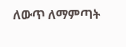ለውጥ ለማምጣት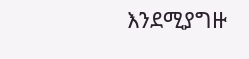እንደሚያግዙ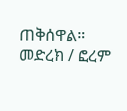ጠቅሰዋል።
መድረክ / ፎረም